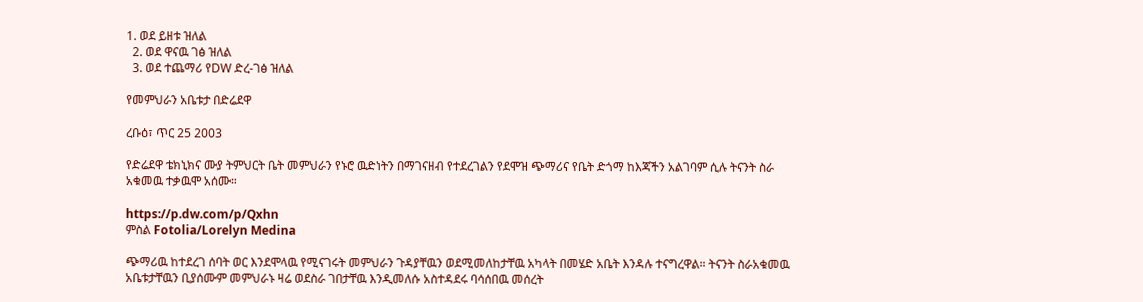1. ወደ ይዘቱ ዝለል
  2. ወደ ዋናዉ ገፅ ዝለል
  3. ወደ ተጨማሪ የDW ድረ-ገፅ ዝለል

የመምህራን አቤቱታ በድሬደዋ

ረቡዕ፣ ጥር 25 2003

የድሬደዋ ቴክኒክና ሙያ ትምህርት ቤት መምህራን የኑሮ ዉድነትን በማገናዘብ የተደረገልን የደሞዝ ጭማሪና የቤት ድጎማ ከእጃችን አልገባም ሲሉ ትናንት ስራ አቁመዉ ተቃዉሞ አሰሙ።

https://p.dw.com/p/Qxhn
ምስል Fotolia/Lorelyn Medina

ጭማሪዉ ከተደረገ ሰባት ወር እንደሞላዉ የሚናገሩት መምህራን ጉዳያቸዉን ወደሚመለከታቸዉ አካላት በመሄድ አቤት እንዳሉ ተናግረዋል። ትናንት ስራአቁመዉ አቤቱታቸዉን ቢያሰሙም መምህራኑ ዛሬ ወደስራ ገበታቸዉ እንዲመለሱ አስተዳደሩ ባሳሰበዉ መሰረት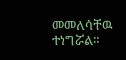መመለሳቸዉ ተነግሯል።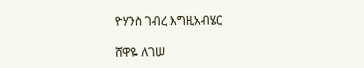ዮሃንስ ገብረ እግዚአብሄር

ሸዋዬ ለገሠ